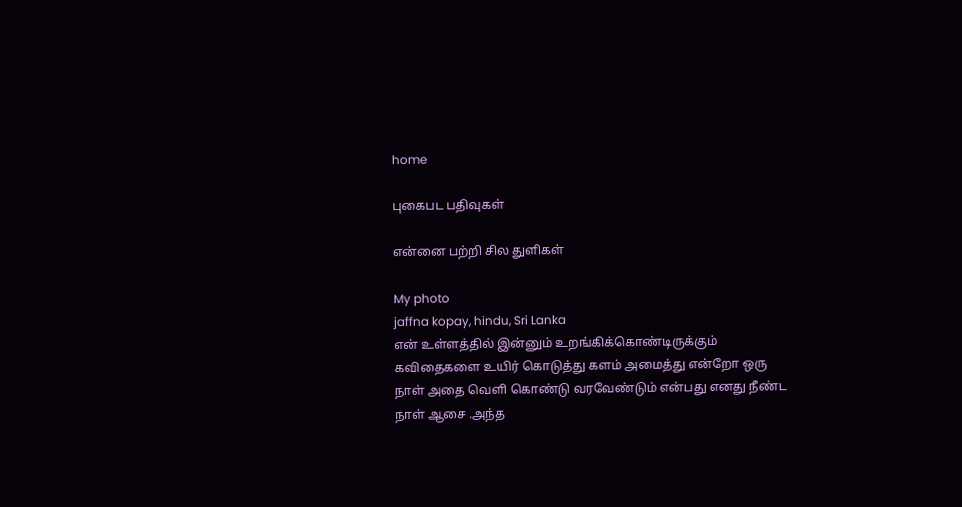home

புகைபட பதிவுகள்

என்னை பற்றி சில துளிகள்

My photo
jaffna kopay, hindu, Sri Lanka
என் உள்ளத்தில் இன்னும் உறங்கிக்கொண்டிருக்கும் கவிதைகளை உயிர் கொடுத்து களம் அமைத்து என்றோ ஒரு நாள் அதை வெளி கொண்டு வரவேண்டும் என்பது எனது நீண்ட நாள் ஆசை .அந்த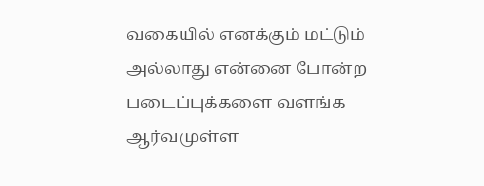வகையில் எனக்கும் மட்டும் அல்லாது என்னை போன்ற படைப்புக்களை வளங்க ஆர்வமுள்ள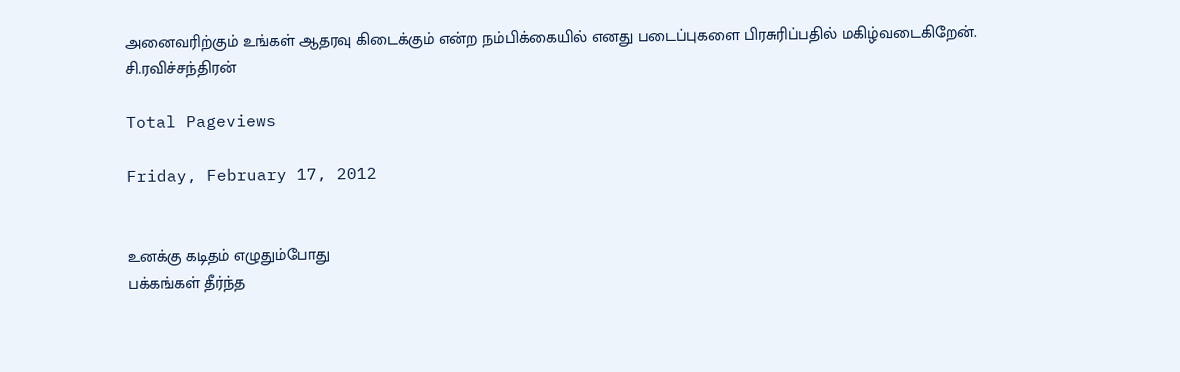அனைவரிற்கும் உங்கள் ஆதரவு கிடைக்கும் என்ற நம்பிக்கையில் எனது படைப்புகளை பிரசுரிப்பதில் மகிழ்வடைகிறேன். சி.ரவிச்சந்திரன்

Total Pageviews

Friday, February 17, 2012


உனக்கு கடிதம் எழுதும்போது
பக்கங்கள் தீர்ந்த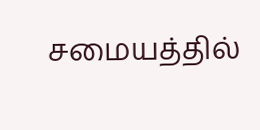சமையத்தில்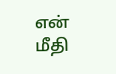என் மீதி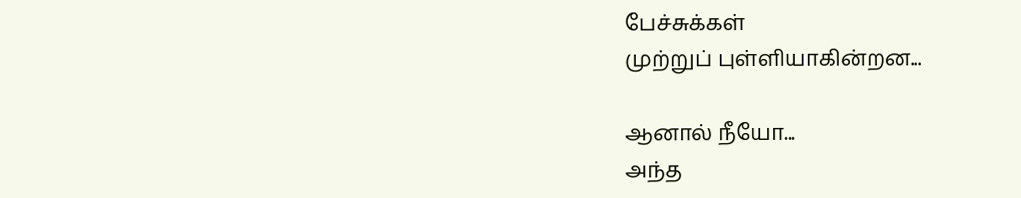பேச்சுக்கள்
முற்றுப் புள்ளியாகின்றன...

ஆனால் நீயோ...
அந்த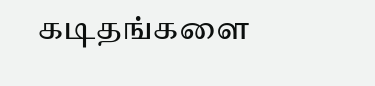கடிதங்களை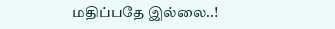மதிப்பதே இல்லை..!